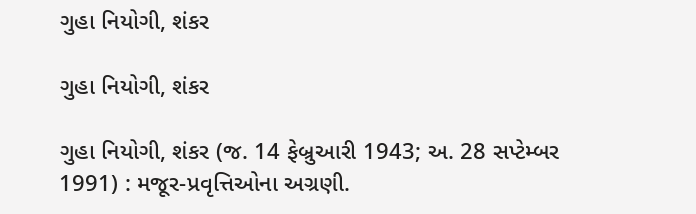ગુહા નિયોગી, શંકર

ગુહા નિયોગી, શંકર

ગુહા નિયોગી, શંકર (જ. 14 ફેબ્રુઆરી 1943; અ. 28 સપ્ટેમ્બર 1991) : મજૂર-પ્રવૃત્તિઓના અગ્રણી.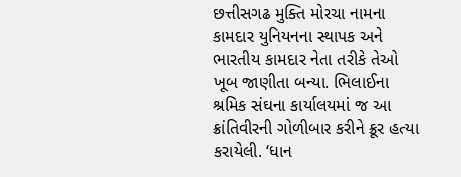છત્તીસગઢ મુક્તિ મોરચા નામના કામદાર યુનિયનના સ્થાપક અને ભારતીય કામદાર નેતા તરીકે તેઓ ખૂબ જાણીતા બન્યા. ભિલાઈના શ્રમિક સંઘના કાર્યાલયમાં જ આ ક્રાંતિવીરની ગોળીબાર કરીને ક્રૂર હત્યા કરાયેલી. ‘ધાન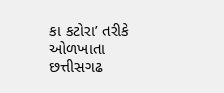કા કટોરા’ તરીકે ઓળખાતા છત્તીસગઢ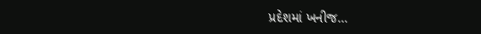પ્રદેશમાં ખનીજ…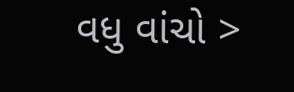વધુ વાંચો >